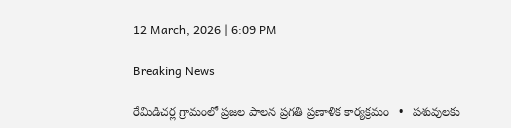12 March, 2026 | 6:09 PM

Breaking News

రేమిడిచర్ల గ్రామంలో ప్రజల పాలన ప్రగతి ప్రణాళిక కార్యక్రమం   •   పశువులకు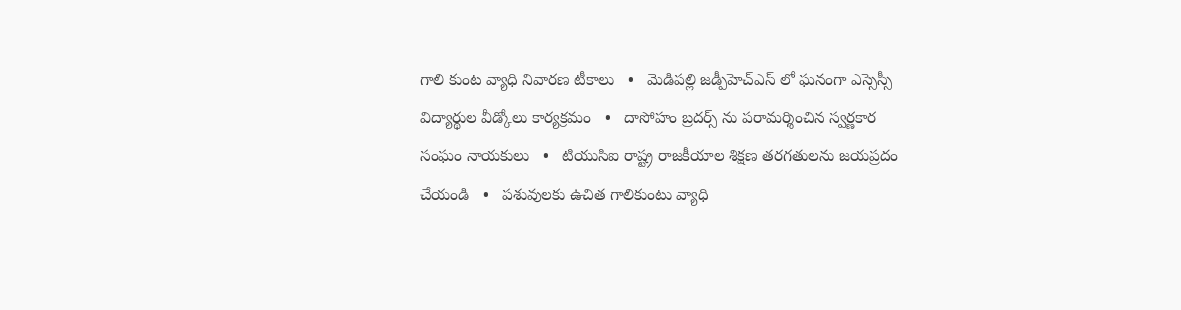గాలి కుంట వ్యాధి నివారణ టీకాలు   •   మెడిపల్లి జడ్పీహెచ్ఎస్ లో ఘనంగా ఎస్సెస్సీ విద్యార్థుల వీడ్కోలు కార్యక్రమం   •   దాసోహం బ్రదర్స్ ను పరామర్శించిన స్వర్ణకార సంఘం నాయకులు   •   టియుసిఐ రాష్ట్ర రాజకీయాల శిక్షణ తరగతులను జయప్రదం చేయండి   •   పశువులకు ఉచిత గాలికుంటు వ్యాధి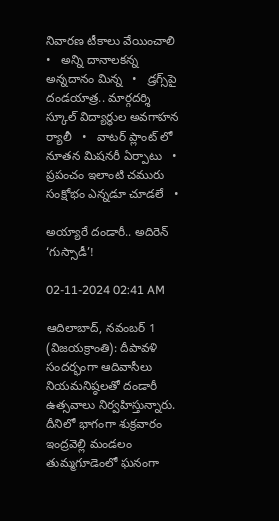నివారణ టీకాలు వేయించాలి   •   అన్ని దానాలకన్న అన్నదానం మిన్న   •   డ్రగ్స్‌పై దండయాత్ర.. మార్గదర్శి స్కూల్ విద్యార్థుల అవగాహన ర్యాలీ   •   వాటర్ ప్లాంట్ లో నూతన మిషనరీ ఏర్పాటు   •   ప్రపంచం ఇలాంటి చమురు సంక్షోభం ఎన్నడూ చూడలే   •

అయ్యారే దండారీ.. అదిరెన్ ‘గుస్సాడీ’!

02-11-2024 02:41 AM

ఆదిలాబాద్, నవంబర్ 1 (విజయక్రాంతి): దీపావళి సందర్భంగా ఆదివాసీలు నియమనిష్ఠలతో దండారీ ఉత్సవాలు నిర్వహిస్తున్నారు. దీనిలో భాగంగా శుక్రవారం ఇంద్రవెల్లి మండలం తుమ్మగూడెంలో ఘనంగా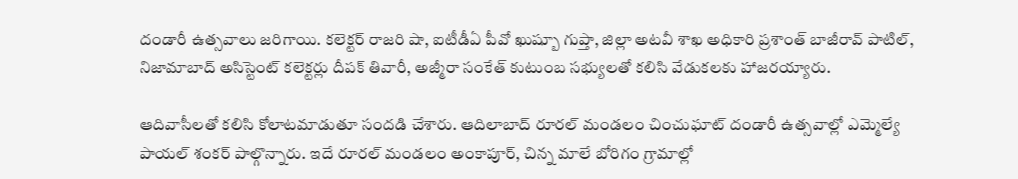దండారీ ఉత్సవాలు జరిగాయి. కలెక్టర్ రాజరి షా, ఐటీడీఏ పీవో ఖుష్బూ గుప్తా, జిల్లా అటవీ శాఖ అధికారి ప్రశాంత్ బాజీరావ్ పాటిల్, నిజామాబాద్ అసిస్టెంట్ కలెక్టర్లు దీపక్ తివారీ, అజ్మీరా సంకేత్ కుటుంబ సభ్యులతో కలిసి వేడుకలకు హాజరయ్యారు.

ఆదివాసీలతో కలిసి కోలాటమాడుతూ సందడి చేశారు. ఆదిలాబాద్ రూరల్ మండలం చించుఘాట్ దండారీ ఉత్సవాల్లో ఎమ్మెల్యే పాయల్ శంకర్ పాల్గొన్నారు. ఇదే రూరల్ మండలం అంకాపూర్, చిన్న మాలే బోరిగం గ్రామాల్లో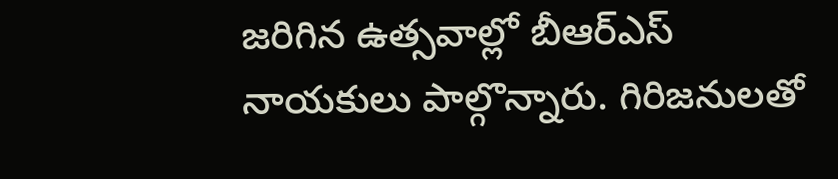జరిగిన ఉత్సవాల్లో బీఆర్‌ఎస్ నాయకులు పాల్గొన్నారు. గిరిజనులతో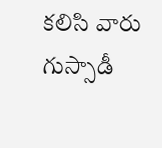కలిసి వారు గుస్సాడీ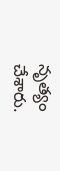నృత్యం చేశారు.